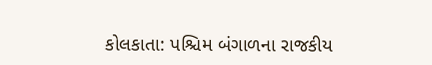કોલકાતા: પશ્ચિમ બંગાળના રાજકીય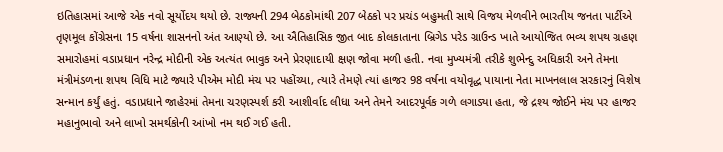ઇતિહાસમાં આજે એક નવો સૂર્યોદય થયો છે. રાજ્યની 294 બેઠકોમાંથી 207 બેઠકો પર પ્રચંડ બહુમતી સાથે વિજય મેળવીને ભારતીય જનતા પાર્ટીએ તૃણમૂલ કોંગ્રેસના 15 વર્ષના શાસનનો અંત આણ્યો છે. આ ઐતિહાસિક જીત બાદ કોલકાતાના બ્રિગેડ પરેડ ગ્રાઉન્ડ ખાતે આયોજિત ભવ્ય શપથ ગ્રહણ સમારોહમાં વડાપ્રધાન નરેન્દ્ર મોદીની એક અત્યંત ભાવુક અને પ્રેરણાદાયી ક્ષણ જોવા મળી હતી. નવા મુખ્યમંત્રી તરીકે શુભેન્દુ અધિકારી અને તેમના મંત્રીમંડળના શપથ વિધિ માટે જ્યારે પીએમ મોદી મંચ પર પહોંચ્યા, ત્યારે તેમણે ત્યાં હાજર 98 વર્ષના વયોવૃદ્ધ પાયાના નેતા માખનલાલ સરકારનું વિશેષ સન્માન કર્યું હતું. વડાપ્રધાને જાહેરમાં તેમના ચરણસ્પર્શ કરી આશીર્વાદ લીધા અને તેમને આદરપૂર્વક ગળે લગાડ્યા હતા, જે દ્રશ્ય જોઈને મંચ પર હાજર મહાનુભાવો અને લાખો સમર્થકોની આંખો નમ થઈ ગઈ હતી.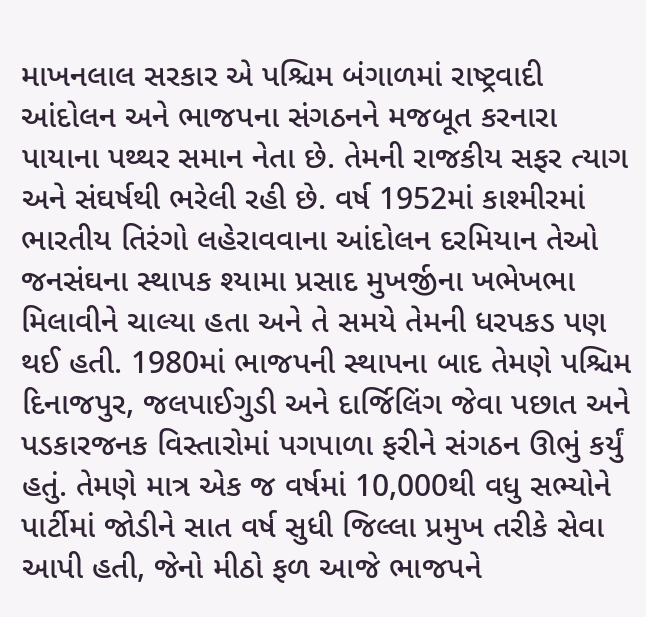માખનલાલ સરકાર એ પશ્ચિમ બંગાળમાં રાષ્ટ્રવાદી આંદોલન અને ભાજપના સંગઠનને મજબૂત કરનારા પાયાના પથ્થર સમાન નેતા છે. તેમની રાજકીય સફર ત્યાગ અને સંઘર્ષથી ભરેલી રહી છે. વર્ષ 1952માં કાશ્મીરમાં ભારતીય તિરંગો લહેરાવવાના આંદોલન દરમિયાન તેઓ જનસંઘના સ્થાપક શ્યામા પ્રસાદ મુખર્જીના ખભેખભા મિલાવીને ચાલ્યા હતા અને તે સમયે તેમની ધરપકડ પણ થઈ હતી. 1980માં ભાજપની સ્થાપના બાદ તેમણે પશ્ચિમ દિનાજપુર, જલપાઈગુડી અને દાર્જિલિંગ જેવા પછાત અને પડકારજનક વિસ્તારોમાં પગપાળા ફરીને સંગઠન ઊભું કર્યું હતું. તેમણે માત્ર એક જ વર્ષમાં 10,000થી વધુ સભ્યોને પાર્ટીમાં જોડીને સાત વર્ષ સુધી જિલ્લા પ્રમુખ તરીકે સેવા આપી હતી, જેનો મીઠો ફળ આજે ભાજપને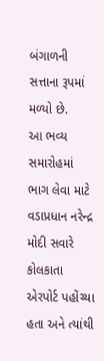બંગાળની સત્તાના રૂપમાં મળ્યો છે.
આ ભવ્ય સમારોહમાં ભાગ લેવા માટે વડાપ્રધાન નરેન્દ્ર મોદી સવારે કોલકાતા એરપોર્ટ પહોંચ્યા હતા અને ત્યાંથી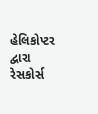હેલિકોપ્ટર દ્વારા રેસકોર્સ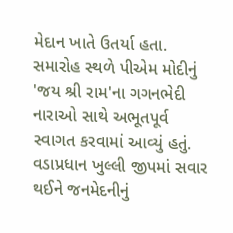મેદાન ખાતે ઉતર્યા હતા. સમારોહ સ્થળે પીએમ મોદીનું 'જય શ્રી રામ'ના ગગનભેદી નારાઓ સાથે અભૂતપૂર્વ સ્વાગત કરવામાં આવ્યું હતું. વડાપ્રધાન ખુલ્લી જીપમાં સવાર થઈને જનમેદનીનું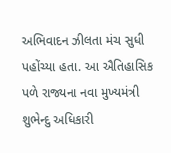અભિવાદન ઝીલતા મંચ સુધી પહોંચ્યા હતા. આ ઐતિહાસિક પળે રાજ્યના નવા મુખ્યમંત્રી શુભેન્દુ અધિકારી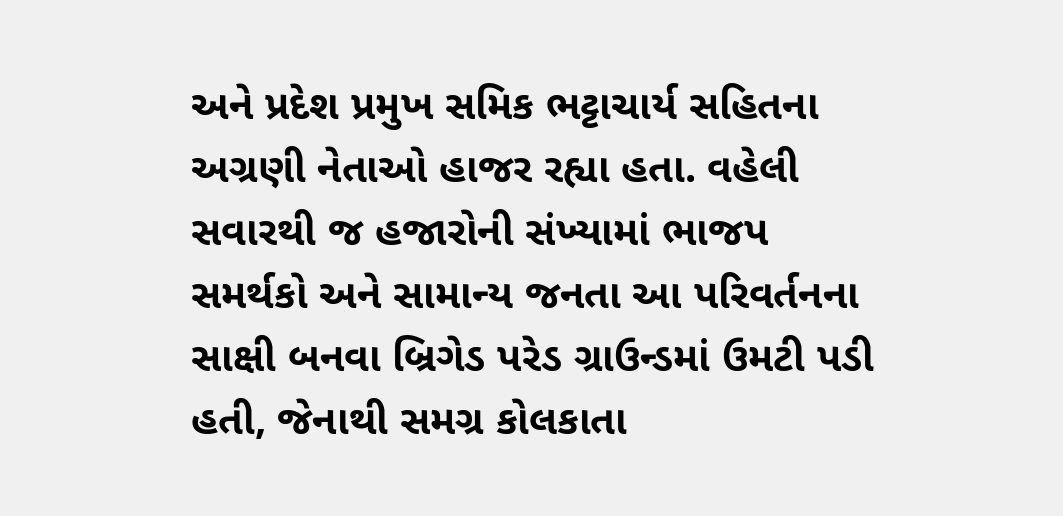અને પ્રદેશ પ્રમુખ સમિક ભટ્ટાચાર્ય સહિતના અગ્રણી નેતાઓ હાજર રહ્યા હતા. વહેલી સવારથી જ હજારોની સંખ્યામાં ભાજપ સમર્થકો અને સામાન્ય જનતા આ પરિવર્તનના સાક્ષી બનવા બ્રિગેડ પરેડ ગ્રાઉન્ડમાં ઉમટી પડી હતી, જેનાથી સમગ્ર કોલકાતા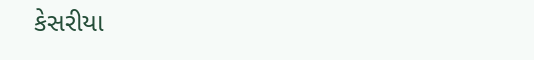કેસરીયા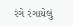રંગે રંગાયેલું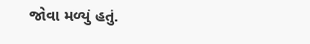જોવા મળ્યું હતું.